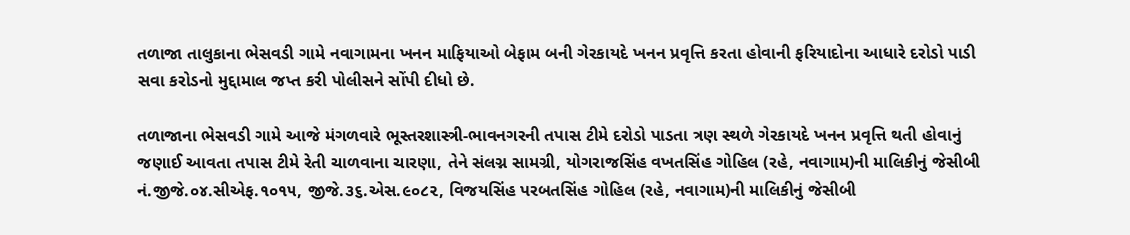તળાજા તાલુકાના ભેસવડી ગામે નવાગામના ખનન માફિયાઓ બેફામ બની ગેરકાયદે ખનન પ્રવૃત્તિ કરતા હોવાની ફરિયાદોના આધારે દરોડો પાડી સવા કરોડનો મુદ્દામાલ જપ્ત કરી પોલીસને સોંપી દીધો છે.

તળાજાના ભેસવડી ગામે આજે મંગળવારે ભૂસ્તરશાસ્ત્રી-ભાવનગરની તપાસ ટીમે દરોડો પાડતા ત્રણ સ્થળે ગેરકાયદે ખનન પ્રવૃત્તિ થતી હોવાનું જણાઈ આવતા તપાસ ટીમે રેતી ચાળવાના ચારણા, તેને સંલગ્ન સામગ્રી, યોગરાજસિંહ વખતસિંહ ગોહિલ (રહે, નવાગામ)ની માલિકીનું જેસીબી નં.જીજે.૦૪.સીએફ.૧૦૧૫, જીજે.૩૬.એસ.૯૦૮૨, વિજયસિંહ પરબતસિંહ ગોહિલ (રહે, નવાગામ)ની માલિકીનું જેસીબી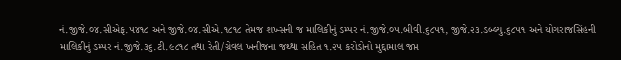નં.જીજે.૦૪.સીએફ.૫૪૧૮ અને જીજે.૦૪.સીએ.૧૮૧૮ તેમજ શખ્સની જ માલિકીનું ડમ્પર નં.જીજે.૦૫.બીવી.૬૮૫૧, જીજે.૨૩.ડબ્લ્યુ.૬૮૫૧ અને યોગરાજસિંહની માલિકીનું ડમ્પર નં.જીજે.૩૬.ટી.૯૮૧૮ તથા રેતી/ગ્રેવલ ખનીજના જથ્થા સહિત ૧.૨૫ કરોડોનો મુદ્દામાલ જપ્ત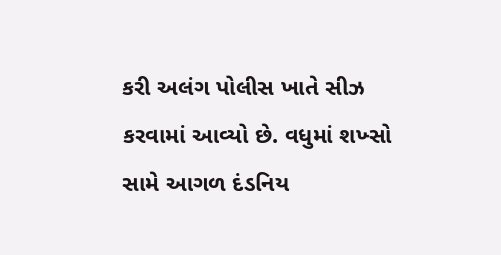કરી અલંગ પોલીસ ખાતે સીઝ કરવામાં આવ્યો છે. વધુમાં શખ્સો સામે આગળ દંડનિય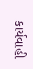કાર્યવાહી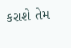કરાશે તેમ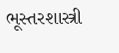ભૂસ્તરશાસ્ત્રી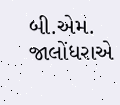બી.એમ. જાલોંધરાએ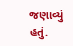જણાવ્યું હતું.